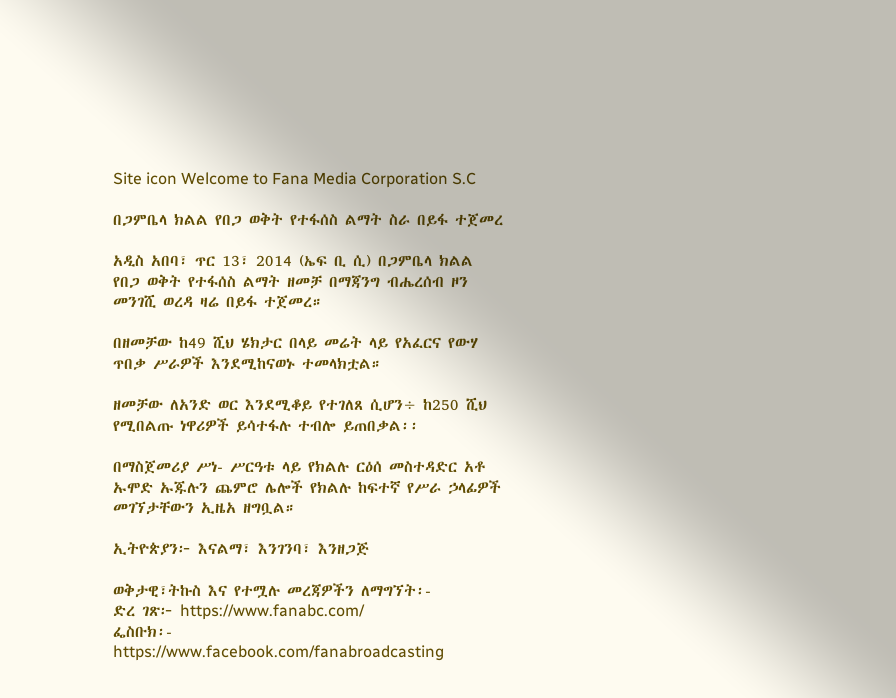Site icon Welcome to Fana Media Corporation S.C

በጋምቤላ ክልል የበጋ ወቅት የተፋሰስ ልማት ስራ በይፋ ተጀመረ

አዲስ አበባ፣ ጥር 13፣ 2014 (ኤፍ ቢ ሲ) በጋምቤላ ክልል የበጋ ወቅት የተፋሰስ ልማት ዘመቻ በማጃንግ ብሔረሰብ ዞን መንገሺ ወረዳ ዛሬ በይፋ ተጀመረ።

በዘመቻው ከ49 ሺህ ሄክታር በላይ መሬት ላይ የአፈርና የውሃ ጥበቃ ሥራዎች እንደሚከናወኑ ተመላክቷል።

ዘመቻው ለአንድ ወር እንደሚቆይ የተገለጸ ሲሆን÷ ከ250 ሺህ የሚበልጡ ነዋሪዎች ይሳተፋሉ ተብሎ ይጠበቃል፡፡

በማስጀመሪያ ሥነ- ሥርዓቱ ላይ የክልሉ ርዕሰ መስተዳድር አቶ ኡሞድ ኡጁሉን ጨምሮ ሌሎች የክልሉ ከፍተኛ የሥራ ኃላፊዎች መገኘታቸውን ኢዜአ ዘግቧል።

ኢትዮጵያን፦ እናልማ፣ እንገንባ፣ እንዘጋጅ

ወቅታዊ፣ትኩስ እና የተሟሉ መረጃዎችን ለማግኘት፡-
ድረ ገጽ፦ https://www.fanabc.com/
ፌስቡክ፡- https://www.facebook.com/fanabroadcasting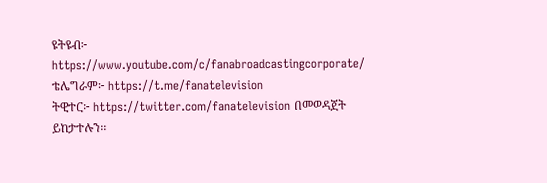ዩትዩብ፦ https://www.youtube.com/c/fanabroadcastingcorporate/
ቴሌግራም፦ https://t.me/fanatelevision
ትዊተር፦ https://twitter.com/fanatelevision በመወዳጀት ይከታተሉን፡፡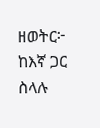ዘወትር፦ ከእኛ ጋር ስላሉ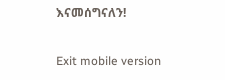እናመሰግናለን!

Exit mobile version